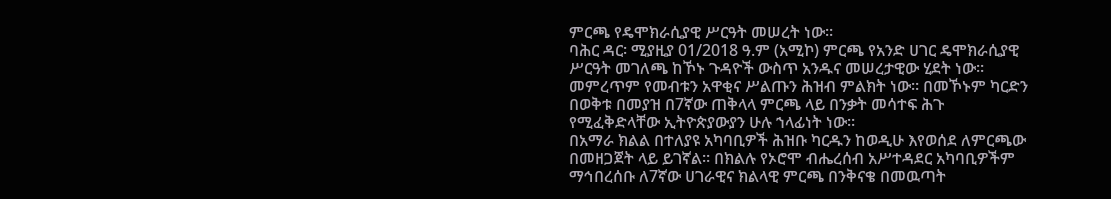ምርጫ የዴሞክራሲያዊ ሥርዓት መሠረት ነው።
ባሕር ዳር፡ ሚያዚያ 01/2018 ዓ.ም (አሚኮ) ምርጫ የአንድ ሀገር ዴሞክራሲያዊ ሥርዓት መገለጫ ከኾኑ ጉዳዮች ውስጥ አንዱና መሠረታዊው ሂደት ነው። መምረጥም የመብቱን አዋቂና ሥልጡን ሕዝብ ምልክት ነው። በመኾኑም ካርድን በወቅቱ በመያዝ በ7ኛው ጠቅላላ ምርጫ ላይ በንቃት መሳተፍ ሕጉ የሚፈቅድላቸው ኢትዮጵያውያን ሁሉ ኀላፊነት ነው።
በአማራ ክልል በተለያዩ አካባቢዎች ሕዝቡ ካርዱን ከወዲሁ እየወሰደ ለምርጫው በመዘጋጀት ላይ ይገኛል። በክልሉ የኦሮሞ ብሔረሰብ አሥተዳደር አካባቢዎችም ማኅበረሰቡ ለ7ኛው ሀገራዊና ክልላዊ ምርጫ በንቅናቄ በመዉጣት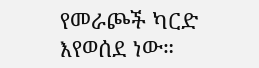የመራጮች ካርድ እየወሰደ ነው።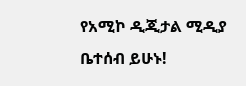የአሚኮ ዲጂታል ሚዲያ ቤተሰብ ይሁኑ!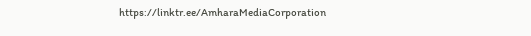https://linktr.ee/AmharaMediaCorporation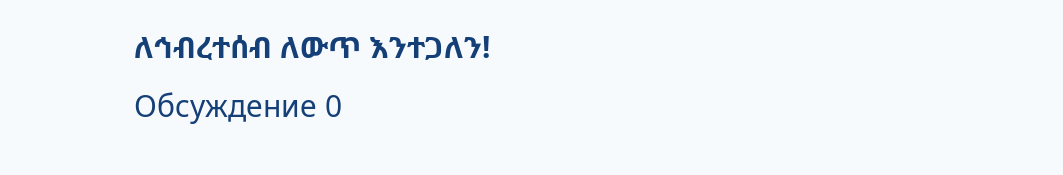ለኅብረተሰብ ለውጥ እንተጋለን!
Обсуждение 0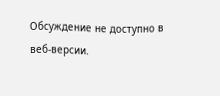Обсуждение не доступно в веб-версии.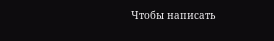Чтобы написать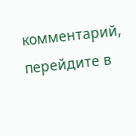комментарий, перейдите в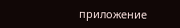приложение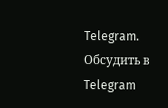Telegram.
Обсудить в Telegram